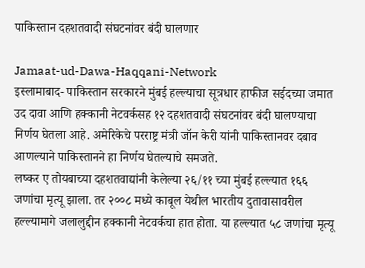पाकिस्तान दहशतवादी संघटनांवर बंदी घालणार

Jamaat-ud-Dawa-Haqqani-Network
इस्लामाबाद- पाकिस्तान सरकारने मुंबई हल्ल्याचा सूत्रधार हाफीज सईदच्या जमात उद दावा आणि हक्कानी नेटवर्कसह १२ दहशतवादी संघटनांवर बंदी घालण्याचा निर्णय घेतला आहे. अमेरिकेचे परराष्ट्र मंत्री जॉन केरी यांनी पाकिस्तानवर दबाव आणल्याने पाकिस्तानने हा निर्णय घेतल्याचे समजते.
लष्कर ए तोयबाच्या दहशतवाद्यांनी केलेल्या २६/११ च्या मुंबई हल्ल्यात १६६ जणांचा मृत्यू झाला. तर २००८ मध्ये काबूल येथील भारतीय दुतावासावरील हल्ल्यामागे जलालुद्दीन हक्कानी नेटवर्कचा हात होता. या हल्ल्यात ५८ जणांचा मृत्यू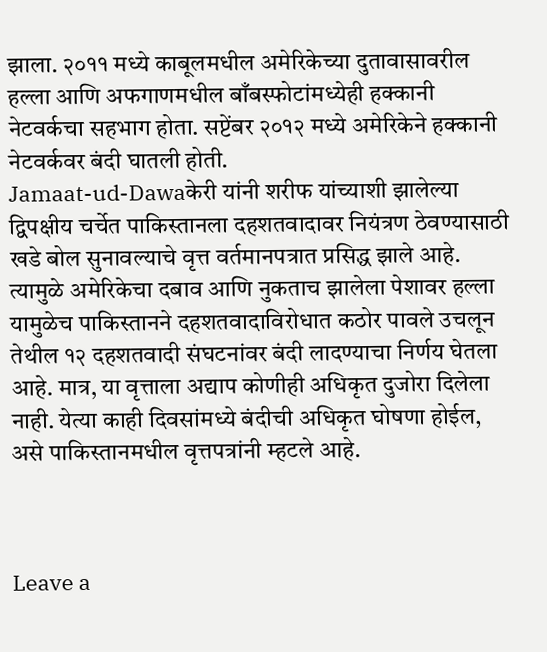झाला. २०११ मध्ये काबूलमधील अमेरिकेच्या दुतावासावरील हल्ला आणि अफगाणमधील बाँबस्फोटांमध्येही हक्कानी नेटवर्कचा सहभाग होता. सप्टेंबर २०१२ मध्ये अमेरिकेने हक्कानी नेटवर्कवर बंदी घातली होती.
Jamaat-ud-Dawaकेरी यांनी शरीफ यांच्याशी झालेल्या द्विपक्षीय चर्चेत पाकिस्तानला दहशतवादावर नियंत्रण ठेवण्यासाठी खडे बोल सुनावल्याचे वृत्त वर्तमानपत्रात प्रसिद्ध झाले आहे. त्यामुळे अमेरिकेचा दबाव आणि नुकताच झालेला पेशावर हल्ला यामुळेच पाकिस्तानने दहशतवादाविरोधात कठोर पावले उचलून तेथील १२ दहशतवादी संघटनांवर बंदी लादण्याचा निर्णय घेतला आहे. मात्र, या वृत्ताला अद्याप कोणीही अधिकृत दुजोरा दिलेला नाही. येत्या काही दिवसांमध्ये बंदीची अधिकृत घोषणा होईल, असे पाकिस्तानमधील वृत्तपत्रांनी म्हटले आहे.



Leave a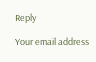Reply

Your email address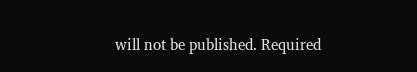will not be published. Required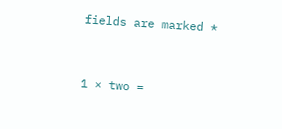fields are marked *


1 × two =